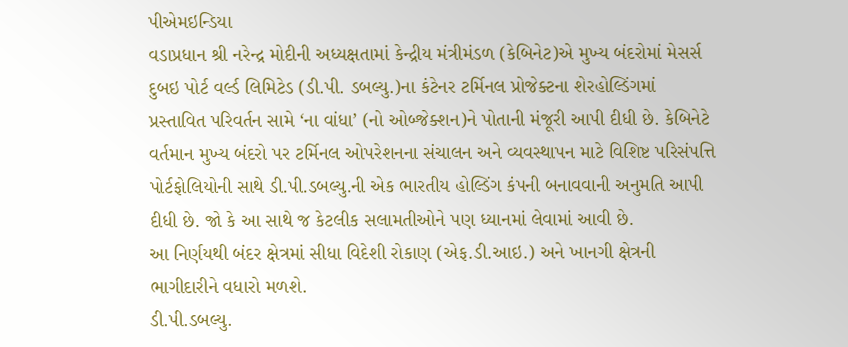પીએમઇન્ડિયા
વડાપ્રધાન શ્રી નરેન્દ્ર મોદીની અધ્યક્ષતામાં કેન્દ્રીય મંત્રીમંડળ (કેબિનેટ)એ મુખ્ય બંદરોમાં મેસર્સ દુબઇ પોર્ટ વર્લ્ડ લિમિટેડ (ડી.પી. ડબલ્યુ.)ના કંટેનર ટર્મિનલ પ્રોજેક્ટના શેરહોલ્ડિંગમાં પ્રસ્તાવિત પરિવર્તન સામે ‘ના વાંધા’ (નો ઓબ્જેક્શન)ને પોતાની મંજૂરી આપી દીધી છે. કેબિનેટે વર્તમાન મુખ્ય બંદરો પર ટર્મિનલ ઓપરેશનના સંચાલન અને વ્યવસ્થાપન માટે વિશિષ્ટ પરિસંપત્તિ પોર્ટફોલિયોની સાથે ડી.પી.ડબલ્યુ.ની એક ભારતીય હોલ્ડિંગ કંપની બનાવવાની અનુમતિ આપી દીધી છે. જો કે આ સાથે જ કેટલીક સલામતીઓને પણ ધ્યાનમાં લેવામાં આવી છે.
આ નિર્ણયથી બંદર ક્ષેત્રમાં સીધા વિદેશી રોકાણ (એફ.ડી.આઇ.) અને ખાનગી ક્ષેત્રની ભાગીદારીને વધારો મળશે.
ડી.પી.ડબલ્યુ.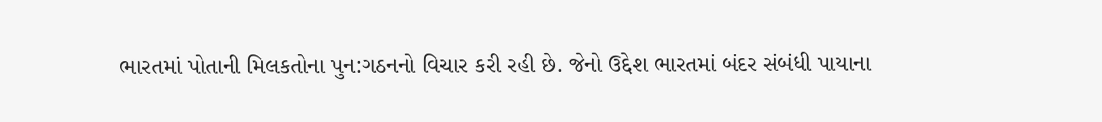ભારતમાં પોતાની મિલકતોના પુન:ગઠનનો વિચાર કરી રહી છે. જેનો ઉદ્દેશ ભારતમાં બંદર સંબંધી પાયાના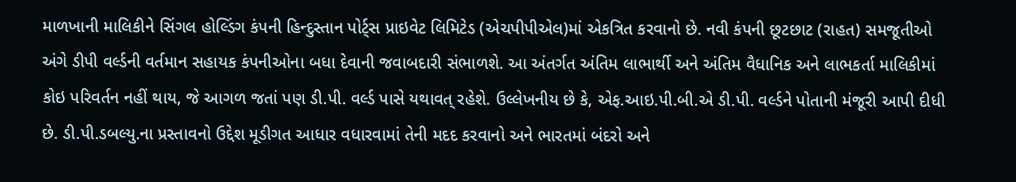માળખાની માલિકીને સિંગલ હોલ્ડિંગ કંપની હિન્દુસ્તાન પોર્ટ્સ પ્રાઇવેટ લિમિટેડ (એચપીપીએલ)માં એકત્રિત કરવાનો છે. નવી કંપની છૂટછાટ (રાહત) સમજૂતીઓ અંગે ડીપી વર્લ્ડની વર્તમાન સહાયક કંપનીઓના બધા દેવાની જવાબદારી સંભાળશે. આ અંતર્ગત અંતિમ લાભાર્થી અને અંતિમ વૈધાનિક અને લાભકર્તા માલિકીમાં કોઇ પરિવર્તન નહીં થાય, જે આગળ જતાં પણ ડી.પી. વર્લ્ડ પાસે યથાવત્ રહેશે. ઉલ્લેખનીય છે કે, એફ.આઇ.પી.બી.એ ડી.પી. વર્લ્ડને પોતાની મંજૂરી આપી દીધી છે. ડી.પી.ડબલ્યુ.ના પ્રસ્તાવનો ઉદ્દેશ મૂડીગત આધાર વધારવામાં તેની મદદ કરવાનો અને ભારતમાં બંદરો અને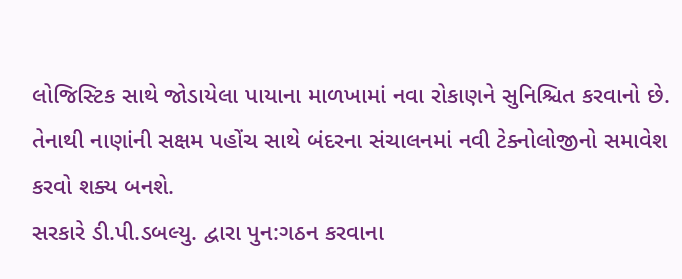લોજિસ્ટિક સાથે જોડાયેલા પાયાના માળખામાં નવા રોકાણને સુનિશ્ચિત કરવાનો છે. તેનાથી નાણાંની સક્ષમ પહોંચ સાથે બંદરના સંચાલનમાં નવી ટેક્નોલોજીનો સમાવેશ કરવો શક્ય બનશે.
સરકારે ડી.પી.ડબલ્યુ. દ્વારા પુન:ગઠન કરવાના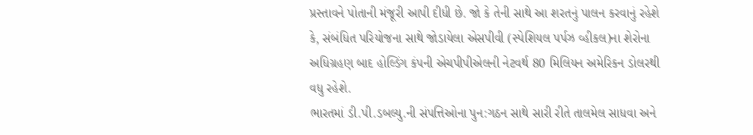પ્રસ્તાવને પોતાની મંજૂરી આપી દીધી છે. જો કે તેની સાથે આ શરતનું પાલન કરવાનું રહેશે કે, સંબંધિત પરિયોજના સાથે જોડાયેલા એસપીવી (સ્પેશિયલ પર્પઝ વ્હીકલ)ના શેરોના અધિગ્રહણ બાદ હોલ્ડિંગ કંપની એચપીપીએલની નેટવર્થ 80 મિલિયન અમેરિકન ડોલરથી વધુ રહેશે.
ભારતમાં ડી.પી.ડબલ્યુ.ની સંપત્તિઓના પુન:ગઠન સાથે સારી રીતે તાલમેલ સાધવા અને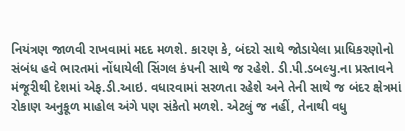નિયંત્રણ જાળવી રાખવામાં મદદ મળશે. કારણ કે, બંદરો સાથે જોડાયેલા પ્રાધિકરણોનો સંબંધ હવે ભારતમાં નોંધાયેલી સિંગલ કંપની સાથે જ રહેશે. ડી.પી.ડબલ્યુ.ના પ્રસ્તાવને મંજૂરીથી દેશમાં એફ.ડી.આઇ. વધારવામાં સરળતા રહેશે અને તેની સાથે જ બંદર ક્ષેત્રમાં રોકાણ અનુકૂળ માહોલ અંગે પણ સંકેતો મળશે. એટલું જ નહીં, તેનાથી વધુ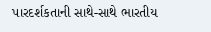પારદર્શકતાની સાથે-સાથે ભારતીય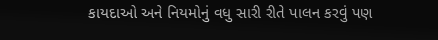કાયદાઓ અને નિયમોનું વધુ સારી રીતે પાલન કરવું પણ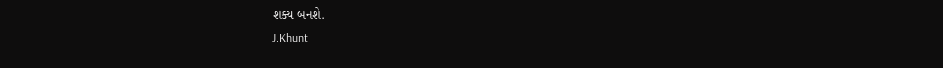શક્ય બનશે.
J.Khunt